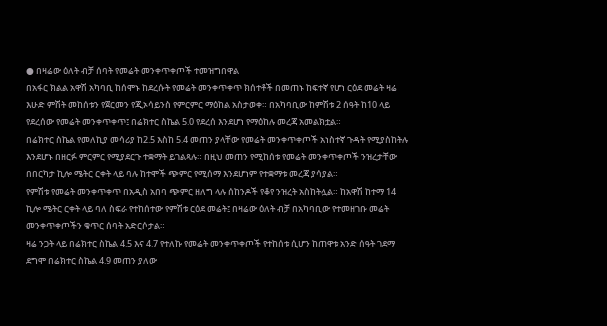● በዛሬው ዕለት ብቻ ሰባት የመሬት መንቀጥቀጦች ተመዝግበዋል
በአፋር ክልል አዋሽ አካባቢ ከሰሞኑ ከደረሱት የመሬት መንቀጥቀጥ ክሰተቶች በመጠኑ ከፍተኛ የሆነ ርዕደ መሬት ዛሬ እሁድ ምሽት መከሰቱን የጀርመን የጂኦሳይንስ የምርምር ማዕከል አስታወቀ። በአካባቢው ከምሽቱ 2 ሰዓት ከ10 ላይ የደረሰው የመሬት መንቀጥቀጥ፤ በሬክተር ስኬል 5.0 የደረሰ እንደሆነ የማዕከሉ መረጃ አመልክቷል።
በሬክተር ስኬል የመለኪያ መሳሪያ ከ2.5 እስከ 5.4 መጠን ያላቸው የመሬት መንቀጥቀጦች አነስተኛ ጉዳት የሚያስከትሉ እንደሆኑ በዘርፉ ምርምር የሚያደርጉ ተቋማት ይገልጻሉ። በዚህ መጠን የሚከሰቱ የመሬት መንቀጥቀጦች ንዝረታቸው በበርካታ ኪሎ ሜትር ርቀት ላይ ባሉ ከተሞች ጭምር የሚሰማ እንደሆነም የተቋማቱ መረጃ ያሳያል።
የምሽቱ የመሬት መንቀጥቀጥ በአዲስ አበባ ጭምር ዘለግ ላሉ ሰከንዶች የቆየ ንዝረት አስከትሏል። ከአዋሽ ከተማ 14 ኪሎ ሜትር ርቀት ላይ ባለ ስፍራ የተከሰተው የምሽቱ ርዕደ መሬት፤ በዛሬው ዕለት ብቻ በአካባቢው የተመዘገቡ መሬት መንቀጥቀጦችን ቁጥር ሰባት አድርሶታል።
ዛሬ ንጋት ላይ በሬክተር ስኬል 4.5 እና 4.7 የተለኩ የመሬት መንቀጥቀጦች የተከሰቱ ሲሆን ከጠዋቱ አንድ ሰዓት ገደማ ደግሞ በሬክተር ስኬል 4.9 መጠን ያለው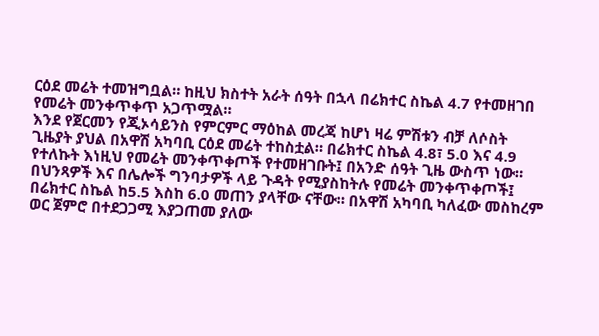ርዕደ መሬት ተመዝግቧል። ከዚህ ክስተት አራት ሰዓት በኋላ በሬክተር ስኬል 4.7 የተመዘገበ የመሬት መንቀጥቀጥ አጋጥሟል።
እንደ የጀርመን የጂኦሳይንስ የምርምር ማዕከል መረጃ ከሆነ ዛሬ ምሽቱን ብቻ ለሶስት ጊዜያት ያህል በአዋሽ አካባቢ ርዕደ መሬት ተከስቷል። በሬክተር ስኬል 4.8፣ 5.0 እና 4.9 የተለኩት እነዚህ የመሬት መንቀጥቀጦች የተመዘገቡት፤ በአንድ ሰዓት ጊዜ ውስጥ ነው።
በህንጻዎች እና በሌሎች ግንባታዎች ላይ ጉዳት የሚያስከትሉ የመሬት መንቀጥቀጦች፤ በሬክተር ስኬል ከ5.5 እስከ 6.0 መጠን ያላቸው ናቸው። በአዋሽ አካባቢ ካለፈው መስከረም ወር ጀምሮ በተደጋጋሚ እያጋጠመ ያለው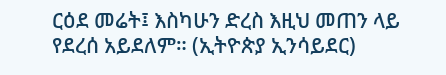ርዕደ መሬት፤ እስካሁን ድረስ እዚህ መጠን ላይ የደረሰ አይደለም። (ኢትዮጵያ ኢንሳይደር)